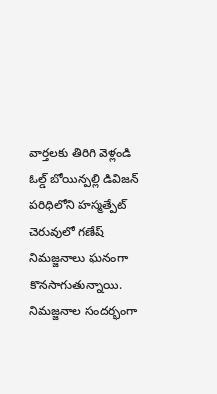వార్తలకు తిరిగి వెళ్లండి
ఓల్డ్ బోయిన్పల్లి డివిజన్ పరిధిలోని హస్మత్పేట్ చెరువులో గణేష్ నిమజ్జనాలు ఘనంగా కొనసాగుతున్నాయి. నిమజ్జనాల సందర్భంగా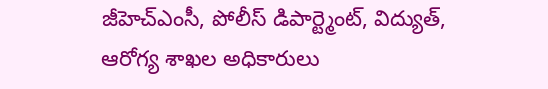జీహెచ్ఎంసీ, పోలీస్ డిపార్ట్మెంట్, విద్యుత్, ఆరోగ్య శాఖల అధికారులు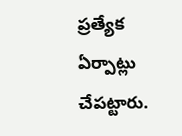ప్రత్యేక ఏర్పాట్లు చేపట్టారు.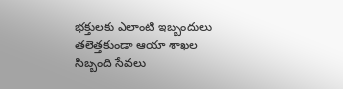భక్తులకు ఎలాంటి ఇబ్బందులు తలెత్తకుండా ఆయా శాఖల సిబ్బంది సేవలు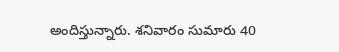అందిస్తున్నారు. శనివారం సుమారు 40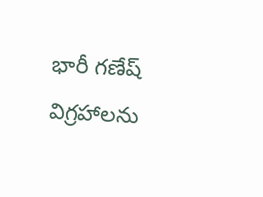భారీ గణేష్ విగ్రహాలను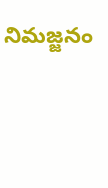నిమజ్జనం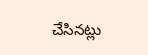చేసినట్లు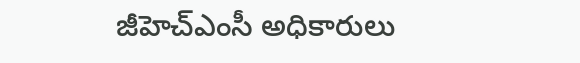జీహెచ్ఎంసీ అధికారులు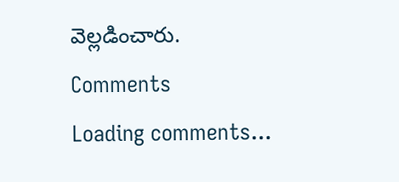వెల్లడించారు.
Comments
Loading comments...